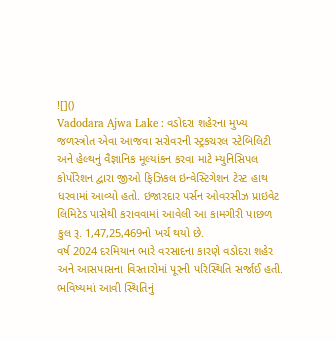![]()
Vadodara Ajwa Lake : વડોદરા શહેરના મુખ્ય જળસ્ત્રોત એવા આજવા સરોવરની સ્ટ્રકચરલ સ્ટેબિલિટી અને હેલ્થનું વૈજ્ઞાનિક મૂલ્યાંકન કરવા માટે મ્યુનિસિપલ કોર્પોરેશન દ્વારા જીઓ ફિઝિકલ ઇન્વેસ્ટિગેશન ટેસ્ટ હાથ ધરવામાં આવ્યો હતો. ઇજારદાર પર્સન ઓવરસીઝ પ્રાઇવેટ લિમિટેડ પાસેથી કરાવવામાં આવેલી આ કામગીરી પાછળ કુલ રૂ. 1,47,25,469નો ખર્ચ થયો છે.
વર્ષ 2024 દરમિયાન ભારે વરસાદના કારણે વડોદરા શહેર અને આસપાસના વિસ્તારોમાં પૂરની પરિસ્થિતિ સર્જાઈ હતી. ભવિષ્યમાં આવી સ્થિતિનું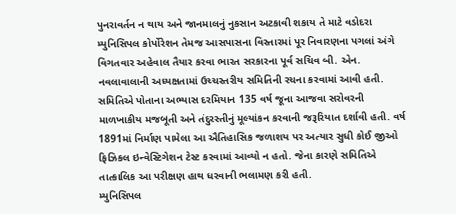પુનરાવર્તન ન થાય અને જાનમાલનું નુકસાન અટકાવી શકાય તે માટે વડોદરા મ્યુનિસિપલ કોર્પોરેશન તેમજ આસપાસના વિસ્તારમાં પૂર નિવારણના પગલાં અંગે વિગતવાર અહેવાલ તૈયાર કરવા ભારત સરકારના પૂર્વ સચિવ બી. એન. નવલાવાલાની અધ્યક્ષતામાં ઉચ્ચસ્તરીય સમિતિની રચના કરવામાં આવી હતી.
સમિતિએ પોતાના અભ્યાસ દરમિયાન 135 વર્ષ જૂના આજવા સરોવરની માળખાકીય મજબૂતી અને તંદુરસ્તીનું મૂલ્યાંકન કરવાની જરૂરિયાત દર્શાવી હતી. વર્ષ 1891માં નિર્માણ પામેલા આ ઐતિહાસિક જળાશય પર અત્યાર સુધી કોઈ જીઓ ફિઝિકલ ઇન્વેસ્ટિગેશન ટેસ્ટ કરવામાં આવ્યો ન હતો. જેના કારણે સમિતિએ તાત્કાલિક આ પરીક્ષણ હાથ ધરવાની ભલામણ કરી હતી.
મ્યુનિસિપલ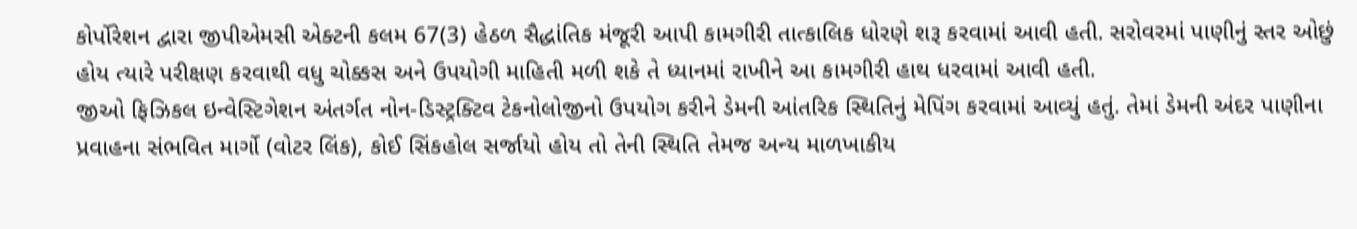કોર્પોરેશન દ્વારા જીપીએમસી એક્ટની કલમ 67(3) હેઠળ સૈદ્ધાંતિક મંજૂરી આપી કામગીરી તાત્કાલિક ધોરણે શરૂ કરવામાં આવી હતી. સરોવરમાં પાણીનું સ્તર ઓછું હોય ત્યારે પરીક્ષણ કરવાથી વધુ ચોક્કસ અને ઉપયોગી માહિતી મળી શકે તે ધ્યાનમાં રાખીને આ કામગીરી હાથ ધરવામાં આવી હતી.
જીઓ ફિઝિકલ ઇન્વેસ્ટિગેશન અંતર્ગત નોન-ડિસ્ટ્રક્ટિવ ટેકનોલોજીનો ઉપયોગ કરીને ડેમની આંતરિક સ્થિતિનું મેપિંગ કરવામાં આવ્યું હતું. તેમાં ડેમની અંદર પાણીના પ્રવાહના સંભવિત માર્ગો (વોટર લિંક), કોઈ સિંકહોલ સર્જાયો હોય તો તેની સ્થિતિ તેમજ અન્ય માળખાકીય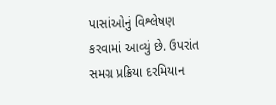પાસાંઓનું વિશ્લેષણ કરવામાં આવ્યું છે. ઉપરાંત સમગ્ર પ્રક્રિયા દરમિયાન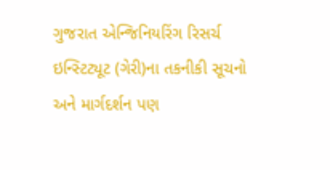ગુજરાત એન્જિનિયરિંગ રિસર્ચ ઇન્સ્ટિટ્યૂટ (ગેરી)ના તકનીકી સૂચનો અને માર્ગદર્શન પણ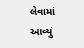લેવામાં આવ્યું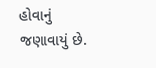હોવાનું જણાવાયું છે.